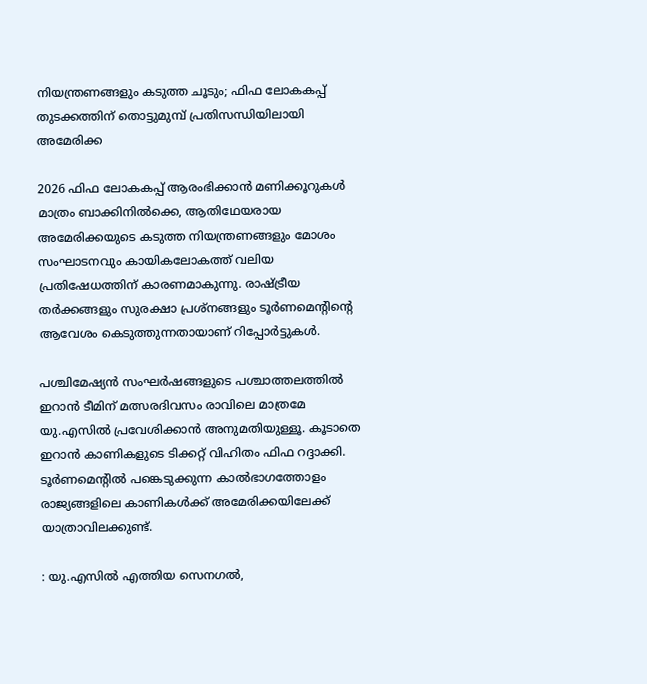നിയന്ത്രണങ്ങളും കടുത്ത ചൂടും; ഫിഫ ലോകകപ്പ് തുടക്കത്തിന് തൊട്ടുമുമ്പ് പ്രതിസന്ധിയിലായി അമേരിക്ക

2026 ഫിഫ ലോകകപ്പ് ആരംഭിക്കാൻ മണിക്കൂറുകൾ മാത്രം ബാക്കിനിൽക്കെ, ആതിഥേയരായ അമേരിക്കയുടെ കടുത്ത നിയന്ത്രണങ്ങളും മോശം സംഘാടനവും കായികലോകത്ത് വലിയ പ്രതിഷേധത്തിന് കാരണമാകുന്നു. രാഷ്ട്രീയ തർക്കങ്ങളും സുരക്ഷാ പ്രശ്നങ്ങളും ടൂർണമെന്റിന്റെ ആവേശം കെടുത്തുന്നതായാണ് റിപ്പോർട്ടുകൾ.

പശ്ചിമേഷ്യൻ സംഘർഷങ്ങളുടെ പശ്ചാത്തലത്തിൽ ഇറാൻ ടീമിന് മത്സരദിവസം രാവിലെ മാത്രമേ യു.എസിൽ പ്രവേശിക്കാൻ അനുമതിയുള്ളൂ. കൂടാതെ ഇറാൻ കാണികളുടെ ടിക്കറ്റ് വിഹിതം ഫിഫ റദ്ദാക്കി. ടൂർണമെന്റിൽ പങ്കെടുക്കുന്ന കാൽഭാഗത്തോളം രാജ്യങ്ങളിലെ കാണികൾക്ക് അമേരിക്കയിലേക്ക് യാത്രാവിലക്കുണ്ട്.

: യു.എസിൽ എത്തിയ സെനഗൽ,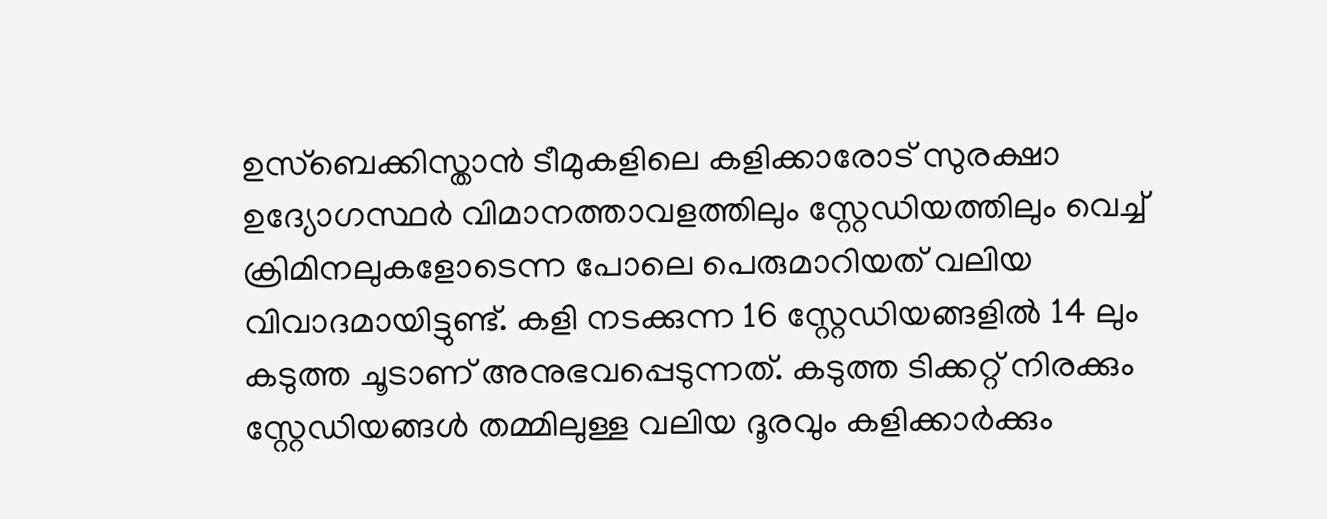ഉസ്ബെക്കിസ്താൻ ടീമുകളിലെ കളിക്കാരോട് സുരക്ഷാ ഉദ്യോഗസ്ഥർ വിമാനത്താവളത്തിലും സ്റ്റേഡിയത്തിലും വെച്ച് ക്രിമിനലുകളോടെന്ന പോലെ പെരുമാറിയത് വലിയ വിവാദമായിട്ടുണ്ട്. കളി നടക്കുന്ന 16 സ്റ്റേഡിയങ്ങളിൽ 14 ലും കടുത്ത ചൂടാണ് അനുഭവപ്പെടുന്നത്. കടുത്ത ടിക്കറ്റ് നിരക്കും സ്റ്റേഡിയങ്ങൾ തമ്മിലുള്ള വലിയ ദൂരവും കളിക്കാർക്കും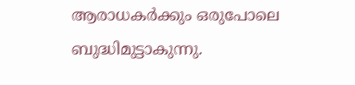ആരാധകർക്കും ഒരുപോലെ ബുദ്ധിമുട്ടാകുന്നു.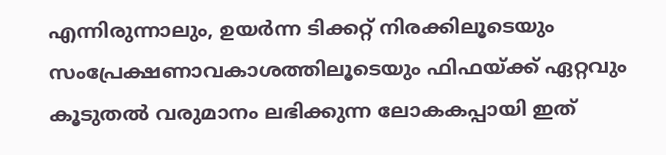എന്നിരുന്നാലും, ഉയർന്ന ടിക്കറ്റ് നിരക്കിലൂടെയും സംപ്രേക്ഷണാവകാശത്തിലൂടെയും ഫിഫയ്ക്ക് ഏറ്റവും കൂടുതൽ വരുമാനം ലഭിക്കുന്ന ലോകകപ്പായി ഇത്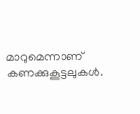മാറുമെന്നാണ് കണക്കുകൂട്ടലുകൾ.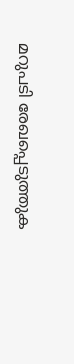മറുപടി രേഖപ്പെടുത്തുക